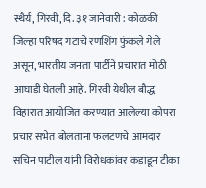स्थैर्य, गिरवी, दि. ३१ जानेवारी : कोळकी जिल्हा परिषद गटाचे रणशिंग फुंकले गेले असून, भारतीय जनता पार्टीने प्रचारात मोठी आघाडी घेतली आहे. गिरवी येथील बौद्ध विहारात आयोजित करण्यात आलेल्या कोपरा प्रचार सभेत बोलताना फलटणचे आमदार सचिन पाटील यांनी विरोधकांवर कडाडून टीका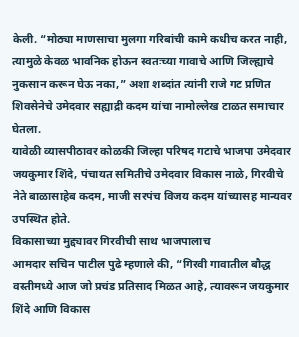केली. “मोठ्या माणसाचा मुलगा गरिबांची कामे कधीच करत नाही, त्यामुळे केवळ भावनिक होऊन स्वतःच्या गावाचे आणि जिल्ह्याचे नुकसान करून घेऊ नका,” अशा शब्दांत त्यांनी राजे गट प्रणित शिवसेनेचे उमेदवार सह्याद्री कदम यांचा नामोल्लेख टाळत समाचार घेतला.
यावेळी व्यासपीठावर कोळकी जिल्हा परिषद गटाचे भाजपा उमेदवार जयकुमार शिंदे, पंचायत समितीचे उमेदवार विकास नाळे, गिरवीचे नेते बाळासाहेब कदम, माजी सरपंच विजय कदम यांच्यासह मान्यवर उपस्थित होते.
विकासाच्या मुद्द्यावर गिरवीची साथ भाजपालाच
आमदार सचिन पाटील पुढे म्हणाले की, “गिरवी गावातील बौद्ध वस्तीमध्ये आज जो प्रचंड प्रतिसाद मिळत आहे, त्यावरून जयकुमार शिंदे आणि विकास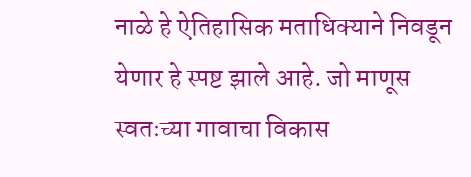नाळे हे ऐतिहासिक मताधिक्याने निवडून येणार हे स्पष्ट झाले आहे. जो माणूस स्वतःच्या गावाचा विकास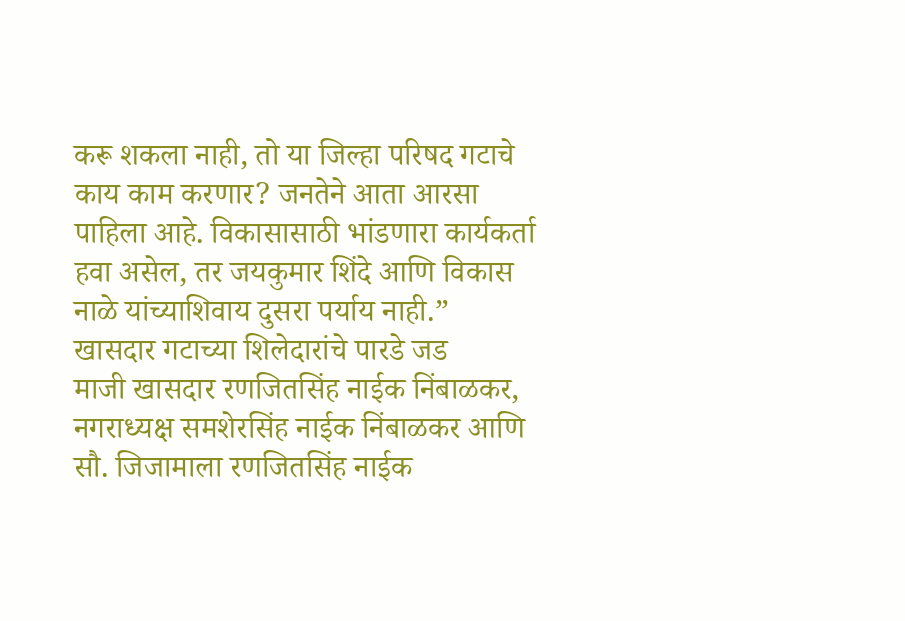करू शकला नाही, तो या जिल्हा परिषद गटाचे काय काम करणार? जनतेने आता आरसा पाहिला आहे. विकासासाठी भांडणारा कार्यकर्ता हवा असेल, तर जयकुमार शिंदे आणि विकास नाळे यांच्याशिवाय दुसरा पर्याय नाही.”
खासदार गटाच्या शिलेदारांचे पारडे जड
माजी खासदार रणजितसिंह नाईक निंबाळकर, नगराध्यक्ष समशेरसिंह नाईक निंबाळकर आणि सौ. जिजामाला रणजितसिंह नाईक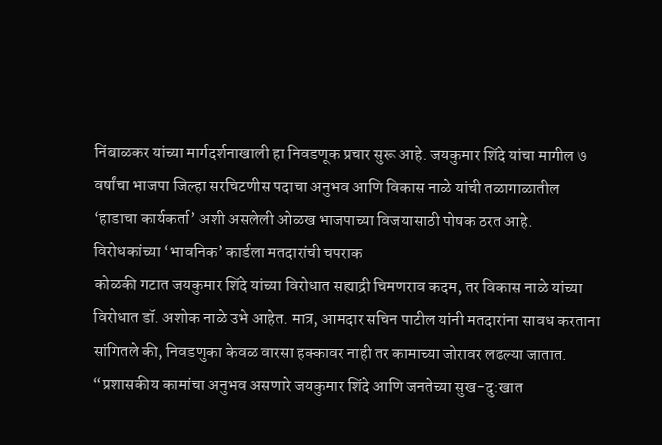निंबाळकर यांच्या मार्गदर्शनाखाली हा निवडणूक प्रचार सुरू आहे. जयकुमार शिंदे यांचा मागील ७ वर्षांचा भाजपा जिल्हा सरचिटणीस पदाचा अनुभव आणि विकास नाळे यांची तळागाळातील ‘हाडाचा कार्यकर्ता’ अशी असलेली ओळख भाजपाच्या विजयासाठी पोषक ठरत आहे.
विरोधकांच्या ‘भावनिक’ कार्डला मतदारांची चपराक
कोळकी गटात जयकुमार शिंदे यांच्या विरोधात सह्याद्री चिमणराव कदम, तर विकास नाळे यांच्या विरोधात डॉ. अशोक नाळे उभे आहेत. मात्र, आमदार सचिन पाटील यांनी मतदारांना सावध करताना सांगितले की, निवडणुका केवळ वारसा हक्कावर नाही तर कामाच्या जोरावर लढल्या जातात. “प्रशासकीय कामांचा अनुभव असणारे जयकुमार शिंदे आणि जनतेच्या सुख-दु:खात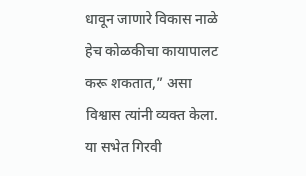धावून जाणारे विकास नाळे हेच कोळकीचा कायापालट करू शकतात,” असा विश्वास त्यांनी व्यक्त केला.
या सभेत गिरवी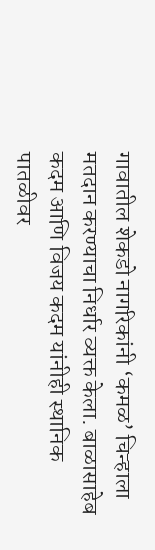गावातील शेकडो नागरिकांनी ‘कमळ’ चिन्हाला मतदान करण्याचा निर्धार व्यक्त केला. बाळासाहेब कदम आणि विजय कदम यांनीही स्थानिक पातळीवर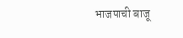भाजपाची बाजू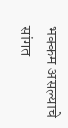भक्कम असल्याचे सांगत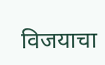विजयाचा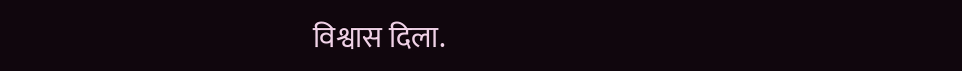विश्वास दिला.